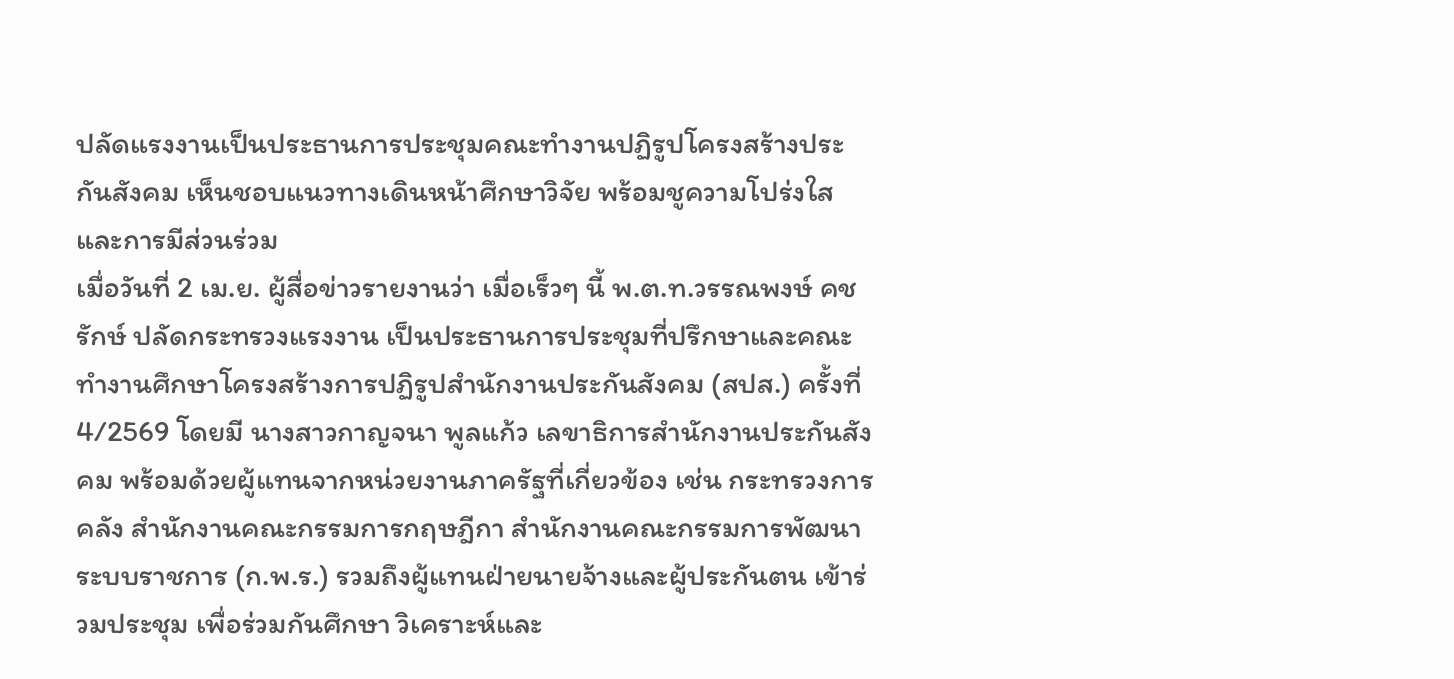ปลัดแรงงานเป็นประธานการประชุมคณะทำงานปฏิรูปโครงสร้างประกันสังคม เห็นชอบแนวทางเดินหน้าศึกษาวิจัย พร้อมชูความโปร่งใสและการมีส่วนร่วม
เมื่อวันที่ 2 เม.ย. ผู้สื่อข่าวรายงานว่า เมื่อเร็วๆ นี้ พ.ต.ท.วรรณพงษ์ คชรักษ์ ปลัดกระทรวงแรงงาน เป็นประธานการประชุมที่ปรึกษาและคณะทำงานศึกษาโครงสร้างการปฏิรูปสำนักงานประกันสังคม (สปส.) ครั้งที่ 4/2569 โดยมี นางสาวกาญจนา พูลแก้ว เลขาธิการสำนักงานประกันสังคม พร้อมด้วยผู้แทนจากหน่วยงานภาครัฐที่เกี่ยวข้อง เช่น กระทรวงการคลัง สำนักงานคณะกรรมการกฤษฎีกา สำนักงานคณะกรรมการพัฒนาระบบราชการ (ก.พ.ร.) รวมถึงผู้แทนฝ่ายนายจ้างและผู้ประกันตน เข้าร่วมประชุม เพื่อร่วมกันศึกษา วิเคราะห์และ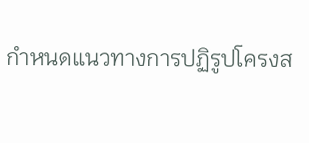กำหนดแนวทางการปฏิรูปโครงส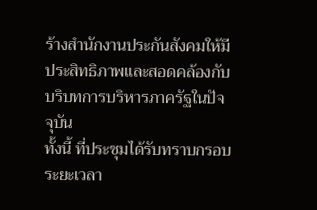ร้างสำนักงานประกันสังคมให้มีประสิทธิภาพและสอดคล้องกับบริบทการบริหารภาครัฐในปัจจุบัน
ทั้งนี้ ที่ประชุมได้รับทราบกรอบระยะเวลา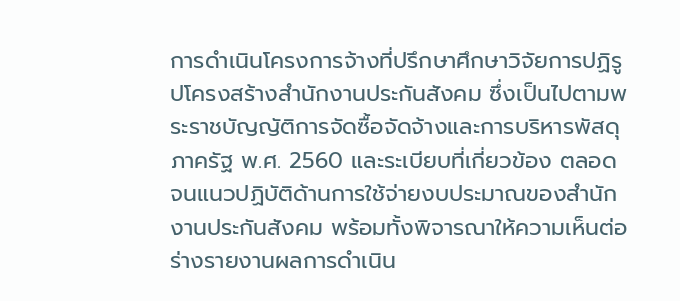การดำเนินโครงการจ้างที่ปรึกษาศึกษาวิจัยการปฏิรูปโครงสร้างสำนักงานประกันสังคม ซึ่งเป็นไปตามพระราชบัญญัติการจัดซื้อจัดจ้างและการบริหารพัสดุภาครัฐ พ.ศ. 2560 และระเบียบที่เกี่ยวข้อง ตลอดจนแนวปฏิบัติด้านการใช้จ่ายงบประมาณของสำนักงานประกันสังคม พร้อมทั้งพิจารณาให้ความเห็นต่อร่างรายงานผลการดำเนิน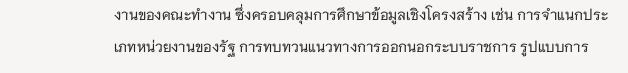งานของคณะทำงาน ซึ่งครอบคลุมการศึกษาข้อมูลเชิงโครงสร้าง เช่น การจำแนกประเภทหน่วยงานของรัฐ การทบทวนแนวทางการออกนอกระบบราชการ รูปแบบการ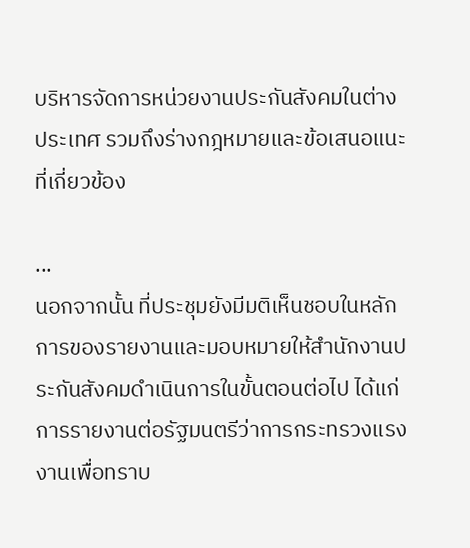บริหารจัดการหน่วยงานประกันสังคมในต่างประเทศ รวมถึงร่างกฎหมายและข้อเสนอแนะที่เกี่ยวข้อง

...
นอกจากนั้น ที่ประชุมยังมีมติเห็นชอบในหลักการของรายงานและมอบหมายให้สำนักงานประกันสังคมดำเนินการในขั้นตอนต่อไป ได้แก่ การรายงานต่อรัฐมนตรีว่าการกระทรวงแรงงานเพื่อทราบ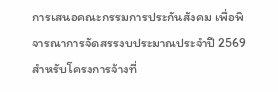การเสนอคณะกรรมการประกันสังคม เพื่อพิจารณาการจัดสรรงบประมาณประจำปี 2569 สำหรับโครงการจ้างที่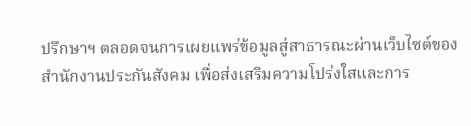ปรึกษาฯ ตลอดจนการเผยแพร่ข้อมูลสู่สาธารณะผ่านเว็บไซต์ของสำนักงานประกันสังคม เพื่อส่งเสริมความโปร่งใสและการ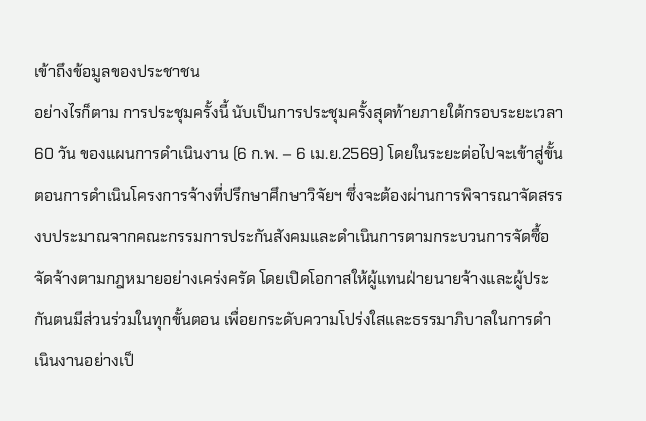เข้าถึงข้อมูลของประชาชน
อย่างไรก็ตาม การประชุมครั้งนี้ นับเป็นการประชุมครั้งสุดท้ายภายใต้กรอบระยะเวลา 60 วัน ของแผนการดำเนินงาน (6 ก.พ. – 6 เม.ย.2569) โดยในระยะต่อไปจะเข้าสู่ขั้นตอนการดำเนินโครงการจ้างที่ปรึกษาศึกษาวิจัยฯ ซึ่งจะต้องผ่านการพิจารณาจัดสรรงบประมาณจากคณะกรรมการประกันสังคมและดำเนินการตามกระบวนการจัดซื้อจัดจ้างตามกฎหมายอย่างเคร่งครัด โดยเปิดโอกาสให้ผู้แทนฝ่ายนายจ้างและผู้ประกันตนมีส่วนร่วมในทุกขั้นตอน เพื่อยกระดับความโปร่งใสและธรรมาภิบาลในการดำเนินงานอย่างเป็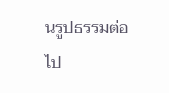นรูปธรรมต่อไป